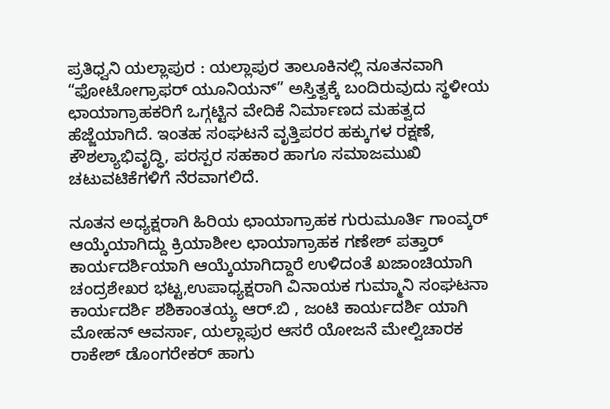ಪ್ರತಿಧ್ವನಿ ಯಲ್ಲಾಪುರ : ಯಲ್ಲಾಪುರ ತಾಲೂಕಿನಲ್ಲಿ ನೂತನವಾಗಿ “ಫೋಟೋಗ್ರಾಫರ್ ಯೂನಿಯನ್” ಅಸ್ತಿತ್ವಕ್ಕೆ ಬಂದಿರುವುದು ಸ್ಥಳೀಯ ಛಾಯಾಗ್ರಾಹಕರಿಗೆ ಒಗ್ಗಟ್ಟಿನ ವೇದಿಕೆ ನಿರ್ಮಾಣದ ಮಹತ್ವದ ಹೆಜ್ಜೆಯಾಗಿದೆ. ಇಂತಹ ಸಂಘಟನೆ ವೃತ್ತಿಪರರ ಹಕ್ಕುಗಳ ರಕ್ಷಣೆ, ಕೌಶಲ್ಯಾಭಿವೃದ್ಧಿ, ಪರಸ್ಪರ ಸಹಕಾರ ಹಾಗೂ ಸಮಾಜಮುಖಿ ಚಟುವಟಿಕೆಗಳಿಗೆ ನೆರವಾಗಲಿದೆ.

ನೂತನ ಅಧ್ಯಕ್ಷರಾಗಿ ಹಿರಿಯ ಛಾಯಾಗ್ರಾಹಕ ಗುರುಮೂರ್ತಿ ಗಾಂವ್ಕರ್ ಆಯ್ಕೆಯಾಗಿದ್ದು ಕ್ರಿಯಾಶೀಲ ಛಾಯಾಗ್ರಾಹಕ ಗಣೇಶ್ ಪತ್ತಾರ್ ಕಾರ್ಯದರ್ಶಿಯಾಗಿ ಆಯ್ಕೆಯಾಗಿದ್ದಾರೆ ಉಳಿದಂತೆ ಖಜಾಂಚಿಯಾಗಿ ಚಂದ್ರಶೇಖರ ಭಟ್ಟ,ಉಪಾಧ್ಯಕ್ಷರಾಗಿ ವಿನಾಯಕ ಗುಮ್ಮಾನಿ ಸಂಘಟನಾ ಕಾರ್ಯದರ್ಶಿ ಶಶಿಕಾಂತಯ್ಯ ಆರ್.ಬಿ , ಜಂಟಿ ಕಾರ್ಯದರ್ಶಿ ಯಾಗಿ ಮೋಹನ್ ಆವರ್ಸಾ, ಯಲ್ಲಾಪುರ ಆಸರೆ ಯೋಜನೆ ಮೇಲ್ವಿಚಾರಕ ರಾಕೇಶ್ ಡೊಂಗರೇಕರ್ ಹಾಗು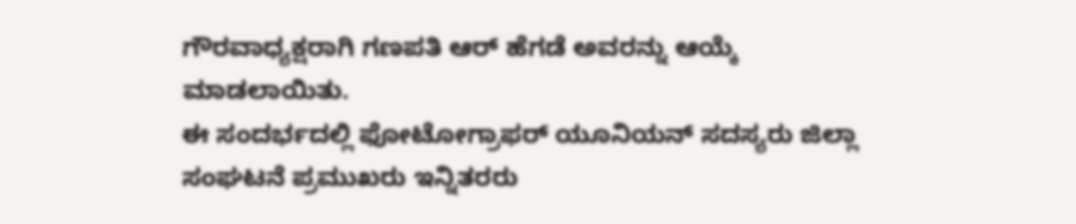ಗೌರವಾಧ್ಯಕ್ಷರಾಗಿ ಗಣಪತಿ ಆರ್ ಹೆಗಡೆ ಅವರನ್ನು ಆಯ್ಕೆ ಮಾಡಲಾಯಿತು.
ಈ ಸಂದರ್ಭದಲ್ಲಿ ಫೋಟೋಗ್ರಾಫರ್ ಯೂನಿಯನ್ ಸದಸ್ಯರು ಜಿಲ್ಲಾ ಸಂಘಟನೆ ಪ್ರಮುಖರು ಇನ್ನಿತರರು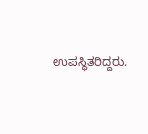ಉಪಸ್ಥಿತರಿದ್ದರು.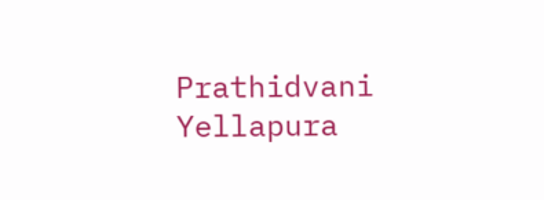Prathidvani Yellapura